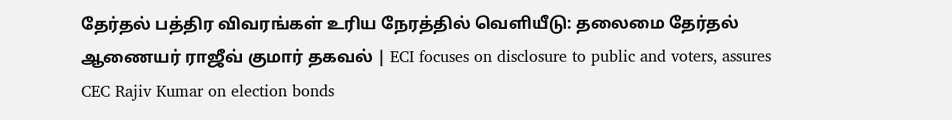தேர்தல் பத்திர விவரங்கள் உரிய நேரத்தில் வெளியீடு: தலைமை தேர்தல் ஆணையர் ராஜீவ் குமார் தகவல் | ECI focuses on disclosure to public and voters, assures CEC Rajiv Kumar on election bonds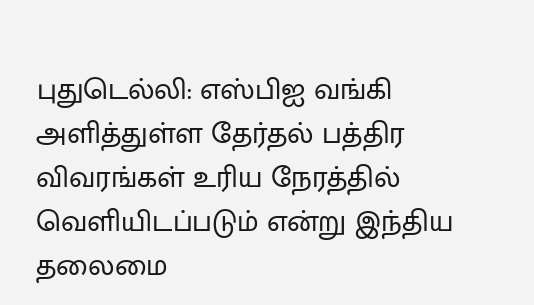புதுடெல்லி: எஸ்பிஐ வங்கி அளித்துள்ள தேர்தல் பத்திர விவரங்கள் உரிய நேரத்தில் வெளியிடப்படும் என்று இந்திய தலைமை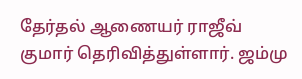தேர்தல் ஆணையர் ராஜீவ் குமார் தெரிவித்துள்ளார். ஜம்மு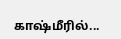காஷ்மீரில்...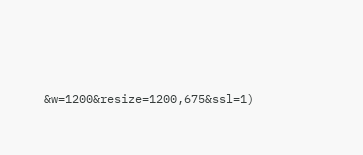&w=1200&resize=1200,675&ssl=1)